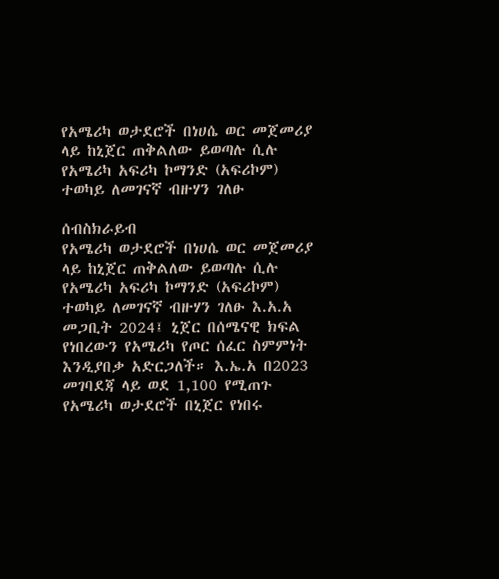የአሜሪካ ወታደሮች በነሀሴ ወር መጀመሪያ ላይ ከኒጀር ጠቅልለው ይወጣሉ ሲሉ የአሜሪካ አፍሪካ ኮማንድ (አፍሪኮም) ተወካይ ለመገናኛ ብዙሃን ገለፁ

ሰብስክራይብ
የአሜሪካ ወታደሮች በነሀሴ ወር መጀመሪያ ላይ ከኒጀር ጠቅልለው ይወጣሉ ሲሉ የአሜሪካ አፍሪካ ኮማንድ (አፍሪኮም) ተወካይ ለመገናኛ ብዙሃን ገለፁ እ.አ.አ መጋቢት 2024፤ ኒጀር በሰሜናዊ ክፍል የነበረውን የአሜሪካ የጦር ሰፈር ስምምነት እንዲያበቃ አድርጋለች። እ.ኤ.አ በ2023 መገባደጃ ላይ ወደ 1,100 የሚጠጉ የአሜሪካ ወታደሮች በኒጀር የነበሩ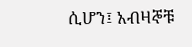ሲሆን፤ አብዛኞቹ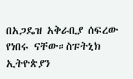በአጋዴዝ አቅራቢያ ሰፍረው የነበሩ ናቸው።ስፑትኒክ ኢትዮጵያን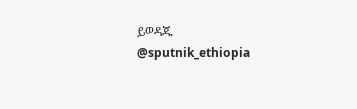ይወዳጁ @sputnik_ethiopia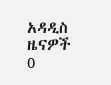አዳዲስ ዜናዎች
0